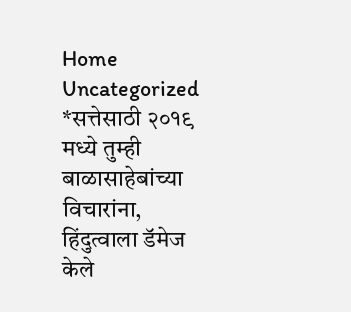Home Uncategorized *सत्तेसाठी २०१९ मध्ये तुम्ही बाळासाहेबांच्या विचारांना, हिंदुत्वाला डॅमेज केले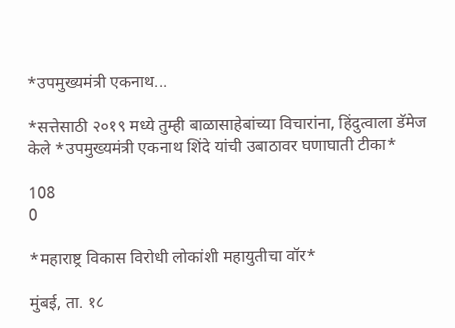*उपमुख्यमंत्री एकनाथ...

*सत्तेसाठी २०१९ मध्ये तुम्ही बाळासाहेबांच्या विचारांना, हिंदुत्वाला डॅमेज केले *उपमुख्यमंत्री एकनाथ शिंदे यांची उबाठावर घणाघाती टीका*

108
0

*महाराष्ट्र विकास विरोधी लोकांशी महायुतीचा वॉर*

मुंबई, ता. १८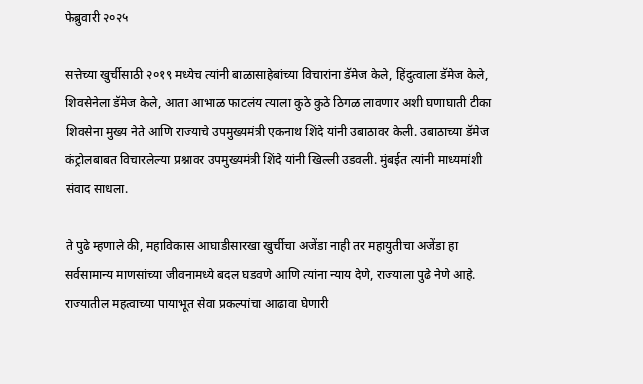फेब्रुवारी २०२५

सत्तेच्या खुर्चीसाठी २०१९ मध्येच त्यांनी बाळासाहेबांच्या विचारांना डॅमेज केले, हिंदुत्वाला डॅमेज केले, शिवसेनेला डॅमेज केले, आता आभाळ फाटलंय त्याला कुठे कुठे ठिगळ लावणार अशी घणाघाती टीका शिवसेना मुख्य नेते आणि राज्याचे उपमुख्यमंत्री एकनाथ शिंदे यांनी उबाठावर केली. उबाठाच्या डॅमेज कंट्रोलबाबत विचारलेल्या प्रश्नावर उपमुख्यमंत्री शिंदे यांनी खिल्ली उडवली. मुंबईत त्यांनी माध्यमांशी संवाद साधला.

ते पुढे म्हणाले की, महाविकास आघाडीसारखा खुर्चीचा अजेंडा नाही तर महायुतीचा अजेंडा हा सर्वसामान्य माणसांच्या जीवनामध्ये बदल घडवणे आणि त्यांना न्याय देणे, राज्याला पुढे नेणे आहे. राज्यातील महत्वाच्या पायाभूत सेवा प्रकल्पांचा आढावा घेणारी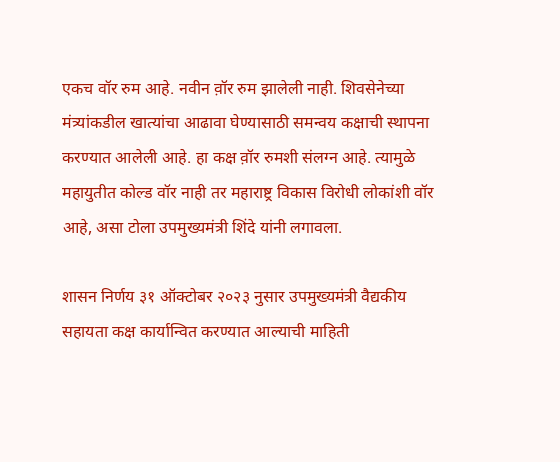एकच वॉर रुम आहे. नवीन व़ॉर रुम झालेली नाही. शिवसेनेच्या मंत्र्यांकडील खात्यांचा आढावा घेण्यासाठी समन्वय कक्षाची स्थापना करण्यात आलेली आहे. हा कक्ष व़ॉर रुमशी संलग्न आहे. त्यामुळे महायुतीत कोल्ड वॉर नाही तर महाराष्ट्र विकास विरोधी लोकांशी वॉर आहे, असा टोला उपमुख्यमंत्री शिंदे यांनी लगावला.

शासन निर्णय ३१ ऑक्टोबर २०२३ नुसार उपमुख्यमंत्री वैद्यकीय सहायता कक्ष कार्यान्वित करण्यात आल्याची माहिती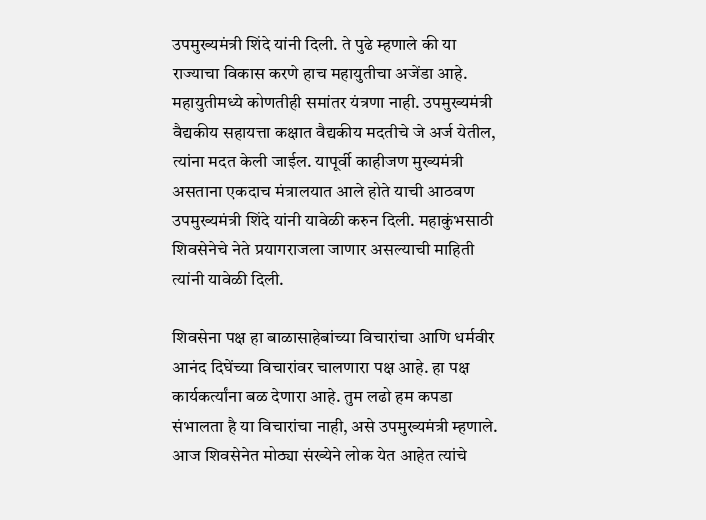उपमुख्यमंत्री शिंदे यांनी दिली. ते पुढे म्हणाले की या राज्याचा विकास करणे हाच महायुतीचा अजेंडा आहे. महायुतीमध्ये कोणतीही समांतर यंत्रणा नाही. उपमुख्यमंत्री वैद्यकीय सहायत्ता कक्षात वैद्यकीय मदतीचे जे अर्ज येतील, त्यांना मदत केली जाईल. यापूर्वी काहीजण मुख्यमंत्री असताना एकदाच मंत्रालयात आले होते याची आठवण उपमुख्यमंत्री शिंदे यांनी यावेळी करुन दिली. महाकुंभसाठी शिवसेनेचे नेते प्रयागराजला जाणार असल्याची माहिती त्यांनी यावेळी दिली.

शिवसेना पक्ष हा बाळासाहेबांच्या विचारांचा आणि धर्मवीर आनंद दिघेंच्या विचारांवर चालणारा पक्ष आहे. हा पक्ष कार्यकर्त्यांना बळ देणारा आहे. तुम लढो हम कपडा संभालता है या विचारांचा नाही, असे उपमुख्यमंत्री म्हणाले. आज शिवसेनेत मोठ्या संख्येने लोक येत आहेत त्यांचे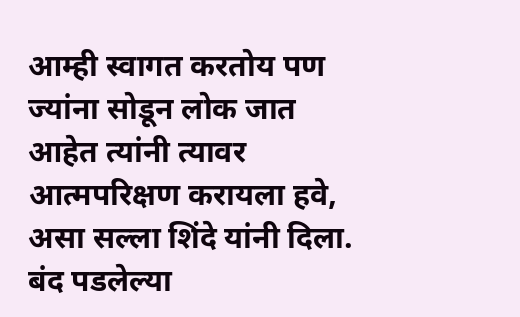आम्ही स्वागत करतोय पण ज्यांना सोडून लोक जात आहेत त्यांनी त्यावर आत्मपरिक्षण करायला हवे, असा सल्ला शिंदे यांनी दिला. बंद पडलेल्या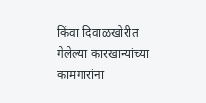किंवा दिवाळखोरीत गेलेल्या कारखान्यांच्या कामगारांना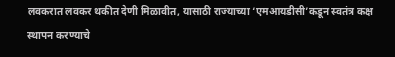लवकरात लवकर थकीत देणी मिळावीत, यासाठी राज्याच्या ‘एमआयडीसी’कडून स्वतंत्र कक्ष स्थापन करण्याचे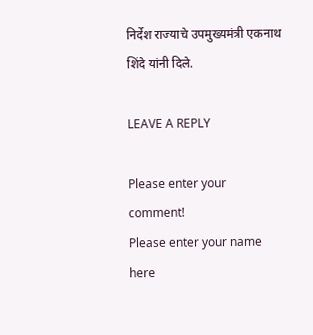निर्देश राज्याचे उपमुख्यमंत्री एकनाथ शिंदे यांनी दिले.

LEAVE A REPLY

Please enter your comment!
Please enter your name here